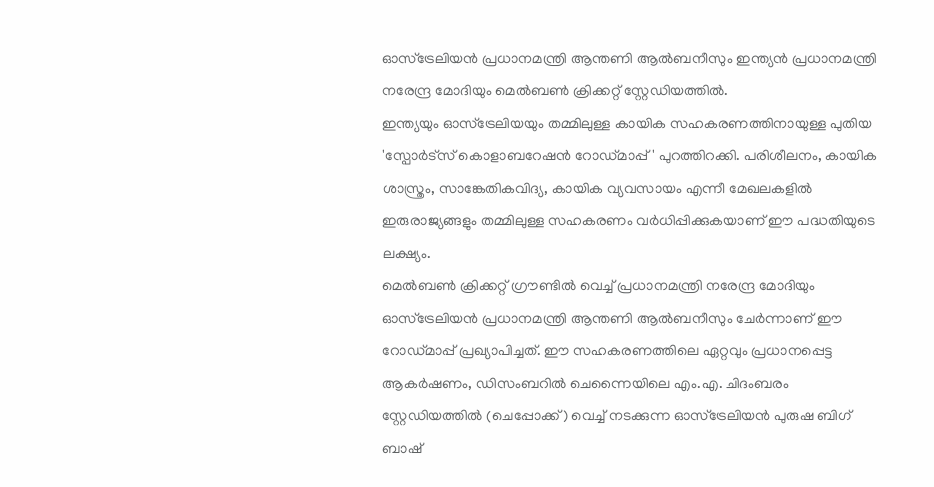ഓസ്ട്രേലിയൻ പ്രധാനമന്ത്രി ആന്തണി ആൽബനീസും ഇന്ത്യൻ പ്രധാനമന്ത്രി നരേന്ദ്ര മോദിയും മെൽബൺ ക്രിക്കറ്റ് സ്റ്റേഡിയത്തിൽ.
ഇന്ത്യയും ഓസ്ട്രേലിയയും തമ്മിലുള്ള കായിക സഹകരണത്തിനായുള്ള പുതിയ 'സ്പോർട്സ് കൊളാബറേഷൻ റോഡ്മാപ്പ്' പുറത്തിറക്കി. പരിശീലനം, കായിക ശാസ്ത്രം, സാങ്കേതികവിദ്യ, കായിക വ്യവസായം എന്നീ മേഖലകളിൽ ഇരുരാജ്യങ്ങളും തമ്മിലുള്ള സഹകരണം വർധിപ്പിക്കുകയാണ് ഈ പദ്ധതിയുടെ ലക്ഷ്യം.
മെൽബൺ ക്രിക്കറ്റ് ഗ്രൗണ്ടിൽ വെച്ച് പ്രധാനമന്ത്രി നരേന്ദ്ര മോദിയും ഓസ്ട്രേലിയൻ പ്രധാനമന്ത്രി ആന്തണി ആൽബനീസും ചേർന്നാണ് ഈ റോഡ്മാപ്പ് പ്രഖ്യാപിച്ചത്. ഈ സഹകരണത്തിലെ ഏറ്റവും പ്രധാനപ്പെട്ട ആകർഷണം, ഡിസംബറിൽ ചെന്നൈയിലെ എം.എ. ചിദംബരം സ്റ്റേഡിയത്തിൽ (ചെപ്പോക്ക്) വെച്ച് നടക്കുന്ന ഓസ്ട്രേലിയൻ പുരുഷ ബിഗ് ബാഷ്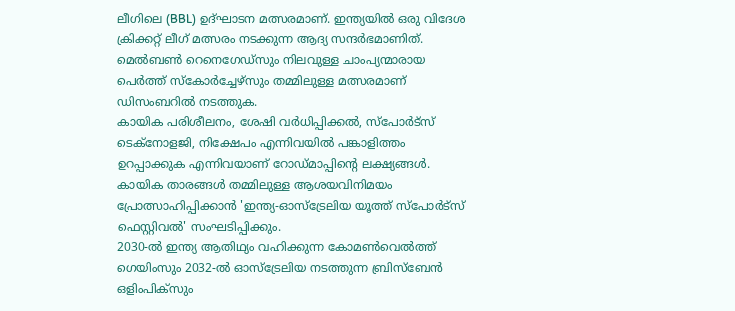ലീഗിലെ (BBL) ഉദ്ഘാടന മത്സരമാണ്. ഇന്ത്യയിൽ ഒരു വിദേശ ക്രിക്കറ്റ് ലീഗ് മത്സരം നടക്കുന്ന ആദ്യ സന്ദർഭമാണിത്. മെൽബൺ റെനെഗേഡ്സും നിലവുള്ള ചാംപ്യന്മാരായ പെർത്ത് സ്കോർച്ചേഴ്സും തമ്മിലുള്ള മത്സരമാണ് ഡിസംബറിൽ നടത്തുക.
കായിക പരിശീലനം, ശേഷി വർധിപ്പിക്കൽ, സ്പോർട്സ് ടെക്നോളജി, നിക്ഷേപം എന്നിവയിൽ പങ്കാളിത്തം ഉറപ്പാക്കുക എന്നിവയാണ് റോഡ്മാപ്പിന്റെ ലക്ഷ്യങ്ങൾ. കായിക താരങ്ങൾ തമ്മിലുള്ള ആശയവിനിമയം പ്രോത്സാഹിപ്പിക്കാൻ 'ഇന്ത്യ-ഓസ്ട്രേലിയ യൂത്ത് സ്പോർട്സ് ഫെസ്റ്റിവൽ' സംഘടിപ്പിക്കും.
2030-ൽ ഇന്ത്യ ആതിഥ്യം വഹിക്കുന്ന കോമൺവെൽത്ത് ഗെയിംസും 2032-ൽ ഓസ്ട്രേലിയ നടത്തുന്ന ബ്രിസ്ബേൻ ഒളിംപിക്സും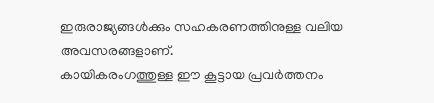ഇരുരാജ്യങ്ങൾക്കും സഹകരണത്തിനുള്ള വലിയ അവസരങ്ങളാണ്.
കായികരംഗത്തുള്ള ഈ കൂട്ടായ പ്രവർത്തനം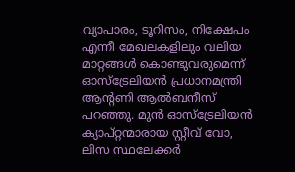വ്യാപാരം, ടൂറിസം, നിക്ഷേപം എന്നീ മേഖലകളിലും വലിയ മാറ്റങ്ങൾ കൊണ്ടുവരുമെന്ന് ഓസ്ട്രേലിയൻ പ്രധാനമന്ത്രി ആന്റണി ആൽബനീസ് പറഞ്ഞു. മുൻ ഓസ്ട്രേലിയൻ ക്യാപ്റ്റന്മാരായ സ്റ്റീവ് വോ, ലിസ സ്ഥലേക്കർ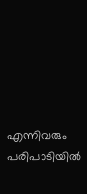എന്നിവരും പരിപാടിയിൽ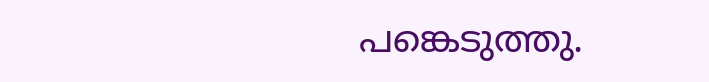പങ്കെടുത്തു.